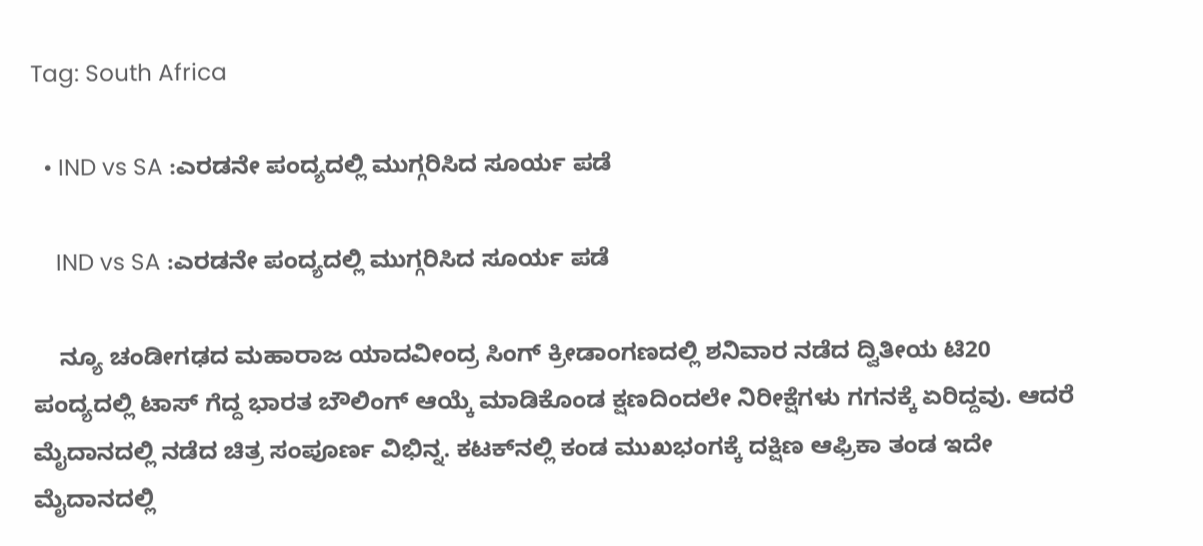Tag: South Africa

  • IND vs SA :ಎರಡನೇ ಪಂದ್ಯದಲ್ಲಿ ಮುಗ್ಗರಿಸಿದ ಸೂರ್ಯ ಪಡೆ

    IND vs SA :ಎರಡನೇ ಪಂದ್ಯದಲ್ಲಿ ಮುಗ್ಗರಿಸಿದ ಸೂರ್ಯ ಪಡೆ

    ನ್ಯೂ ಚಂಡೀಗಢದ ಮಹಾರಾಜ ಯಾದವೀಂದ್ರ ಸಿಂಗ್ ಕ್ರೀಡಾಂಗಣದಲ್ಲಿ ಶನಿವಾರ ನಡೆದ ದ್ವಿತೀಯ ಟಿ20 ಪಂದ್ಯದಲ್ಲಿ ಟಾಸ್ ಗೆದ್ದ ಭಾರತ ಬೌಲಿಂಗ್ ಆಯ್ಕೆ ಮಾಡಿಕೊಂಡ ಕ್ಷಣದಿಂದಲೇ ನಿರೀಕ್ಷೆಗಳು ಗಗನಕ್ಕೆ ಏರಿದ್ದವು. ಆದರೆ ಮೈದಾನದಲ್ಲಿ ನಡೆದ ಚಿತ್ರ ಸಂಪೂರ್ಣ ವಿಭಿನ್ನ. ಕಟಕ್‌ನಲ್ಲಿ ಕಂಡ ಮುಖಭಂಗಕ್ಕೆ ದಕ್ಷಿಣ ಆಫ್ರಿಕಾ ತಂಡ ಇದೇ ಮೈದಾನದಲ್ಲಿ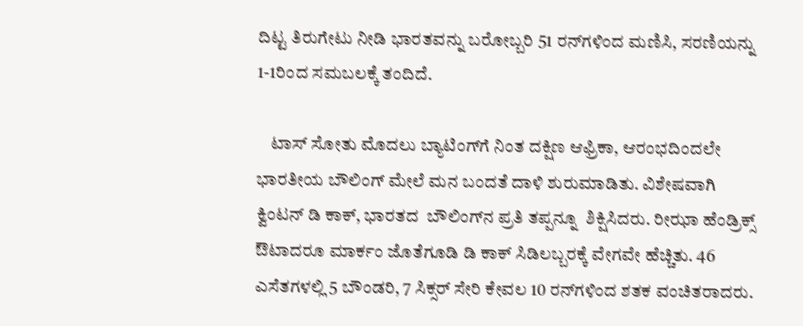ದಿಟ್ಟ ತಿರುಗೇಟು ನೀಡಿ ಭಾರತವನ್ನು ಬರೋಬ್ಬರಿ 51 ರನ್‌ಗಳಿಂದ ಮಣಿಸಿ, ಸರಣಿಯನ್ನು 1-1ರಿಂದ ಸಮಬಲಕ್ಕೆ ತಂದಿದೆ.

    ಟಾಸ್ ಸೋತು ಮೊದಲು ಬ್ಯಾಟಿಂಗ್‌ಗೆ ನಿಂತ ದಕ್ಷಿಣ ಆಫ್ರಿಕಾ, ಆರಂಭದಿಂದಲೇ ಭಾರತೀಯ ಬೌಲಿಂಗ್‌ ಮೇಲೆ ಮನ ಬಂದತೆ ದಾಳಿ ಶುರುಮಾಡಿತು. ವಿಶೇಷವಾಗಿ ಕ್ವಿಂಟನ್ ಡಿ ಕಾಕ್, ಭಾರತದ  ಬೌಲಿಂಗ್‌ನ ಪ್ರತಿ ತಪ್ಪನ್ನೂ  ಶಿಕ್ಷಿಸಿದರು. ರೀಝಾ ಹೆಂಡ್ರಿಕ್ಸ್ ಔಟಾದರೂ ಮಾರ್ಕಂ ಜೊತೆಗೂಡಿ ಡಿ ಕಾಕ್‌ ಸಿಡಿಲಬ್ಬರಕ್ಕೆ ವೇಗವೇ ಹೆಚ್ಚಿತು. 46 ಎಸೆತಗಳಲ್ಲಿ 5 ಬೌಂಡರಿ, 7 ಸಿಕ್ಸರ್ ಸೇರಿ ಕೇವಲ 10 ರನ್‌ಗಳಿಂದ ಶತಕ ವಂಚಿತರಾದರು.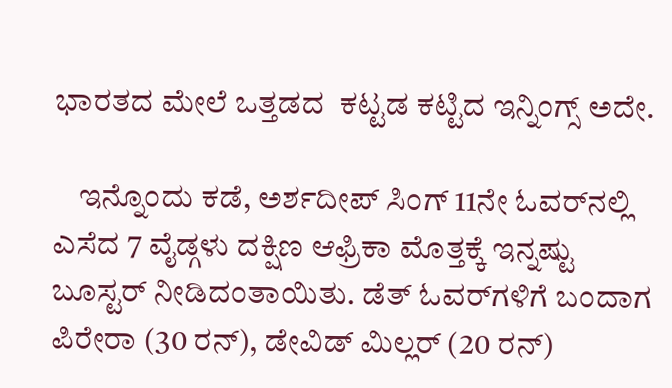ಭಾರತದ ಮೇಲೆ ಒತ್ತಡದ  ಕಟ್ಟಡ ಕಟ್ಟಿದ ಇನ್ನಿಂಗ್ಸ್ ಅದೇ.

    ಇನ್ನೊಂದು ಕಡೆ, ಅರ್ಶದೀಪ್ ಸಿಂಗ್ 11ನೇ ಓವರ್‌ನಲ್ಲಿ ಎಸೆದ 7 ವೈಡ್ಗಳು ದಕ್ಷಿಣ ಆಫ್ರಿಕಾ ಮೊತ್ತಕ್ಕೆ ಇನ್ನಷ್ಟು ಬೂಸ್ಟರ್ ನೀಡಿದಂತಾಯಿತು. ಡೆತ್ ಓವರ್‌ಗಳಿಗೆ ಬಂದಾಗ ಪಿರೇರಾ (30 ರನ್), ಡೇವಿಡ್ ಮಿಲ್ಲರ್ (20 ರನ್)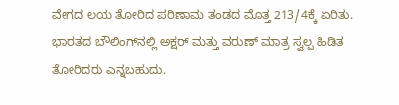ವೇಗದ ಲಯ ತೋರಿದ ಪರಿಣಾಮ ತಂಡದ ಮೊತ್ತ 213/4ಕ್ಕೆ ಏರಿತು. ಭಾರತದ ಬೌಲಿಂಗ್‌ನಲ್ಲಿ ಅಕ್ಷರ್ ಮತ್ತು ವರುಣ್ ಮಾತ್ರ ಸ್ವಲ್ಪ ಹಿಡಿತ ತೋರಿದರು ಎನ್ನಬಹುದು.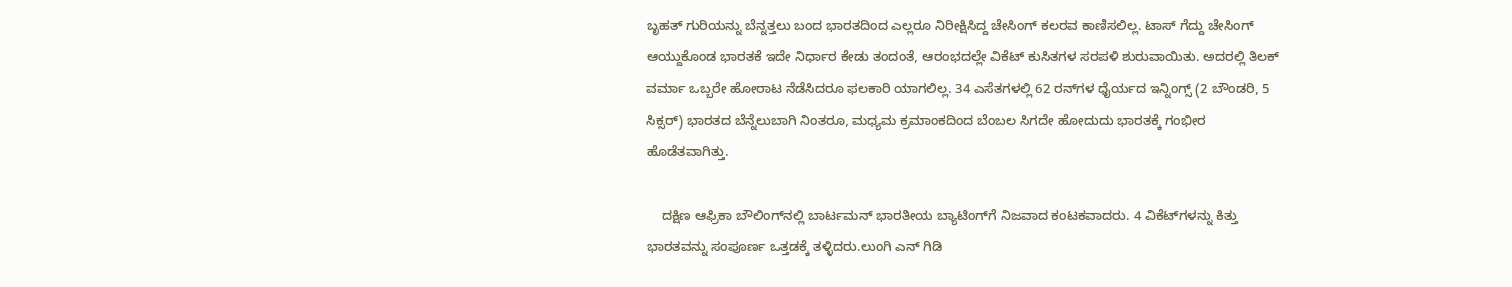ಬೃಹತ್ ಗುರಿಯನ್ನು ಬೆನ್ನತ್ತಲು ಬಂದ ಭಾರತದಿಂದ ಎಲ್ಲರೂ ನಿರೀಕ್ಷಿಸಿದ್ದ ಚೇಸಿಂಗ್ ಕಲರವ ಕಾಣಿಸಲಿಲ್ಲ. ಟಾಸ್ ಗೆದ್ದು ಚೇಸಿಂಗ್ ಆಯ್ದುಕೊಂಡ ಭಾರತಕೆ ಇದೇ ನಿರ್ಧಾರ ಕೇಡು ತಂದಂತೆ, ಆರಂಭದಲ್ಲೇ ವಿಕೆಟ್ ಕುಸಿತಗಳ ಸರಪಳಿ ಶುರುವಾಯಿತು. ಅದರಲ್ಲಿ ತಿಲಕ್ ವರ್ಮಾ ಒಬ್ಬರೇ ಹೋರಾಟ ನೆಡೆಸಿದರೂ ಫಲಕಾರಿ ಯಾಗಲಿಲ್ಲ. 34 ಎಸೆತಗಳಲ್ಲಿ 62 ರನ್‌ಗಳ ಧೈರ್ಯದ ಇನ್ನಿಂಗ್ಸ್ (2 ಬೌಂಡರಿ, 5 ಸಿಕ್ಸರ್) ಭಾರತದ ಬೆನ್ನೆಲುಬಾಗಿ ನಿಂತರೂ, ಮಧ್ಯಮ ಕ್ರಮಾಂಕದಿಂದ ಬೆಂಬಲ ಸಿಗದೇ ಹೋದುದು ಭಾರತಕ್ಕೆ ಗಂಭೀರ ಹೊಡೆತವಾಗಿತ್ತು.

    ದಕ್ಷಿಣ ಆಫ್ರಿಕಾ ಬೌಲಿಂಗ್‌ನಲ್ಲಿ ಬಾರ್ಟಮನ್ ಭಾರತೀಯ ಬ್ಯಾಟಿಂಗ್‌ಗೆ ನಿಜವಾದ ಕಂಟಕವಾದರು. 4 ವಿಕೆಟ್‌ಗಳನ್ನು ಕಿತ್ತು ಭಾರತವನ್ನು ಸಂಪೂರ್ಣ ಒತ್ತಡಕ್ಕೆ ತಳ್ಳಿದರು.ಲುಂಗಿ ಎನ್ ಗಿಡಿ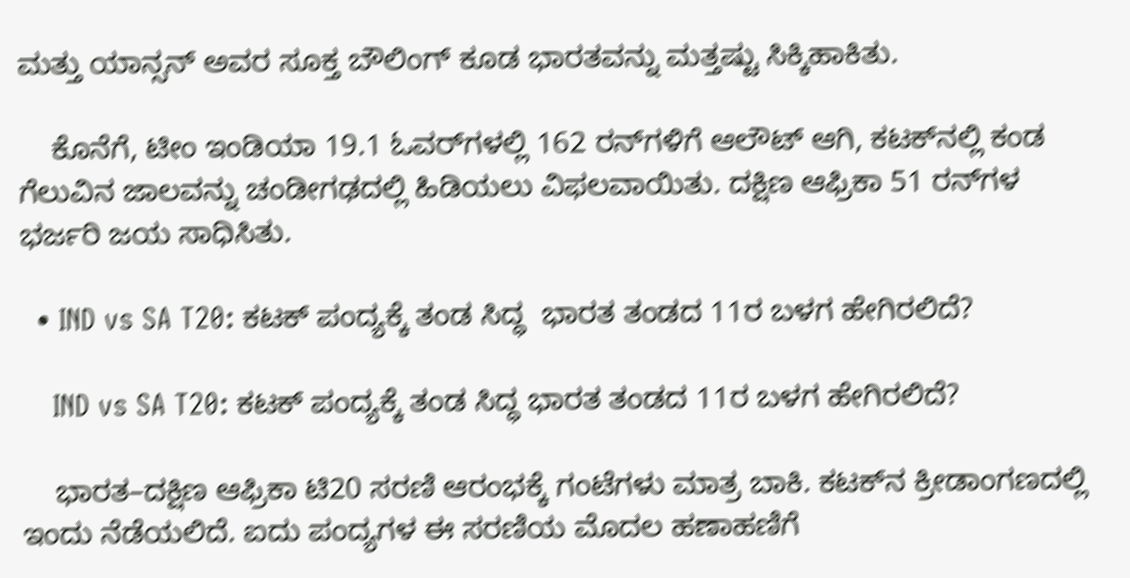ಮತ್ತು ಯಾನ್ಸನ್ ಅವರ ಸೂಕ್ತ ಬೌಲಿಂಗ್ ಕೂಡ ಭಾರತವನ್ನು ಮತ್ತಷ್ಟು ಸಿಕ್ಕಿಹಾಕಿತು.

    ಕೊನೆಗೆ, ಟೀಂ ಇಂಡಿಯಾ 19.1 ಓವರ್‌ಗಳಲ್ಲಿ 162 ರನ್‌ಗಳಿಗೆ ಆಲೌಟ್ ಆಗಿ, ಕಟಕ್‌ನಲ್ಲಿ ಕಂಡ ಗೆಲುವಿನ ಜಾಲವನ್ನು ಚಂಡೀಗಢದಲ್ಲಿ ಹಿಡಿಯಲು ವಿಫಲವಾಯಿತು. ದಕ್ಷಿಣ ಆಫ್ರಿಕಾ 51 ರನ್‌ಗಳ ಭರ್ಜರಿ ಜಯ ಸಾಧಿಸಿತು.

  • IND vs SA T20: ಕಟಕ್ ಪಂದ್ಯಕ್ಕೆ ತಂಡ ಸಿದ್ಧ  ಭಾರತ ತಂಡದ 11ರ ಬಳಗ ಹೇಗಿರಲಿದೆ?

    IND vs SA T20: ಕಟಕ್ ಪಂದ್ಯಕ್ಕೆ ತಂಡ ಸಿದ್ಧ ಭಾರತ ತಂಡದ 11ರ ಬಳಗ ಹೇಗಿರಲಿದೆ?

    ಭಾರತ–ದಕ್ಷಿಣ ಆಫ್ರಿಕಾ ಟಿ20 ಸರಣಿ ಆರಂಭಕ್ಕೆ ಗಂಟೆಗಳು ಮಾತ್ರ ಬಾಕಿ. ಕಟಕ್‌ನ ಕ್ರೀಡಾಂಗಣದಲ್ಲಿ ಇಂದು ನೆಡೆಯಲಿದೆ. ಐದು ಪಂದ್ಯಗಳ ಈ ಸರಣಿಯ ಮೊದಲ ಹಣಾಹಣಿಗೆ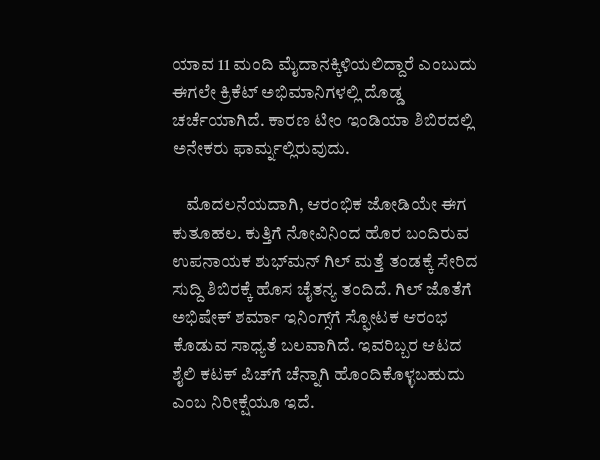ಯಾವ 11 ಮಂದಿ ಮೈದಾನಕ್ಕಿಳಿಯಲಿದ್ದಾರೆ ಎಂಬುದು ಈಗಲೇ ಕ್ರಿಕೆಟ್ ಅಭಿಮಾನಿಗಳಲ್ಲಿ ದೊಡ್ಡ ಚರ್ಚೆಯಾಗಿದೆ. ಕಾರಣ ಟೀಂ ಇಂಡಿಯಾ ಶಿಬಿರದಲ್ಲಿ ಅನೇಕರು ಫಾರ್ಮ್ನಲ್ಲಿರುವುದು.

    ಮೊದಲನೆಯದಾಗಿ, ಆರಂಭಿಕ ಜೋಡಿಯೇ ಈಗ ಕುತೂಹಲ. ಕುತ್ತಿಗೆ ನೋವಿನಿಂದ ಹೊರ ಬಂದಿರುವ ಉಪನಾಯಕ ಶುಭ್‌ಮನ್ ಗಿಲ್ ಮತ್ತೆ ತಂಡಕ್ಕೆ ಸೇರಿದ ಸುದ್ದಿ ಶಿಬಿರಕ್ಕೆ ಹೊಸ ಚೈತನ್ಯ ತಂದಿದೆ. ಗಿಲ್ ಜೊತೆಗೆ ಅಭಿಷೇಕ್ ಶರ್ಮಾ ಇನಿಂಗ್ಸ್‌‌ಗೆ ಸ್ಫೋಟಕ ಆರಂಭ ಕೊಡುವ ಸಾಧ್ಯತೆ ಬಲವಾಗಿದೆ. ಇವರಿಬ್ಬರ ಆಟದ ಶೈಲಿ ಕಟಕ್ ಪಿಚ್‌ಗೆ ಚೆನ್ನಾಗಿ ಹೊಂದಿಕೊಳ್ಳಬಹುದು ಎಂಬ ನಿರೀಕ್ಷೆಯೂ ಇದೆ.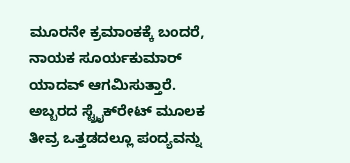ಮೂರನೇ ಕ್ರಮಾಂಕಕ್ಕೆ ಬಂದರೆ, ನಾಯಕ ಸೂರ್ಯಕುಮಾರ್ ಯಾದವ್ ಆಗಮಿಸುತ್ತಾರೆ. ಅಬ್ಬರದ ಸ್ಟ್ರೈಕ್‌ರೇಟ್ ಮೂಲಕ ತೀವ್ರ ಒತ್ತಡದಲ್ಲೂ ಪಂದ್ಯವನ್ನು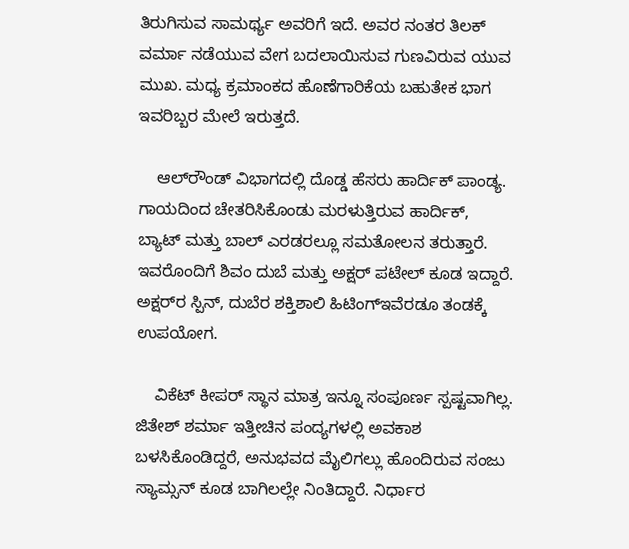ತಿರುಗಿಸುವ ಸಾಮರ್ಥ್ಯ ಅವರಿಗೆ ಇದೆ. ಅವರ ನಂತರ ತಿಲಕ್ ವರ್ಮಾ ನಡೆಯುವ ವೇಗ ಬದಲಾಯಿಸುವ ಗುಣವಿರುವ ಯುವ ಮುಖ. ಮಧ್ಯ ಕ್ರಮಾಂಕದ ಹೊಣೆಗಾರಿಕೆಯ ಬಹುತೇಕ ಭಾಗ ಇವರಿಬ್ಬರ ಮೇಲೆ ಇರುತ್ತದೆ.

    ಆಲ್‌ರೌಂಡ್ ವಿಭಾಗದಲ್ಲಿ ದೊಡ್ಡ ಹೆಸರು ಹಾರ್ದಿಕ್ ಪಾಂಡ್ಯ. ಗಾಯದಿಂದ ಚೇತರಿಸಿಕೊಂಡು ಮರಳುತ್ತಿರುವ ಹಾರ್ದಿಕ್, ಬ್ಯಾಟ್ ಮತ್ತು ಬಾಲ್ ಎರಡರಲ್ಲೂ ಸಮತೋಲನ ತರುತ್ತಾರೆ. ಇವರೊಂದಿಗೆ ಶಿವಂ ದುಬೆ ಮತ್ತು ಅಕ್ಷರ್ ಪಟೇಲ್ ಕೂಡ ಇದ್ದಾರೆ. ಅಕ್ಷರ್‌ರ ಸ್ಪಿನ್, ದುಬೆರ ಶಕ್ತಿಶಾಲಿ ಹಿಟಿಂಗ್ಇವೆರಡೂ ತಂಡಕ್ಕೆ ಉಪಯೋಗ.

    ವಿಕೆಟ್ ಕೀಪರ್ ಸ್ಥಾನ ಮಾತ್ರ ಇನ್ನೂ ಸಂಪೂರ್ಣ ಸ್ಪಷ್ಟವಾಗಿಲ್ಲ. ಜಿತೇಶ್ ಶರ್ಮಾ ಇತ್ತೀಚಿನ ಪಂದ್ಯಗಳಲ್ಲಿ ಅವಕಾಶ ಬಳಸಿಕೊಂಡಿದ್ದರೆ, ಅನುಭವದ ಮೈಲಿಗಲ್ಲು ಹೊಂದಿರುವ ಸಂಜು ಸ್ಯಾಮ್ಸನ್ ಕೂಡ ಬಾಗಿಲಲ್ಲೇ ನಿಂತಿದ್ದಾರೆ. ನಿರ್ಧಾರ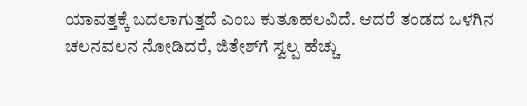ಯಾವತ್ತಕ್ಕೆ ಬದಲಾಗುತ್ತದೆ ಎಂಬ ಕುತೂಹಲವಿದೆ. ಆದರೆ ತಂಡದ ಒಳಗಿನ ಚಲನವಲನ ನೋಡಿದರೆ, ಜಿತೇಶ್‌ಗೆ ಸ್ವಲ್ಪ ಹೆಚ್ಚು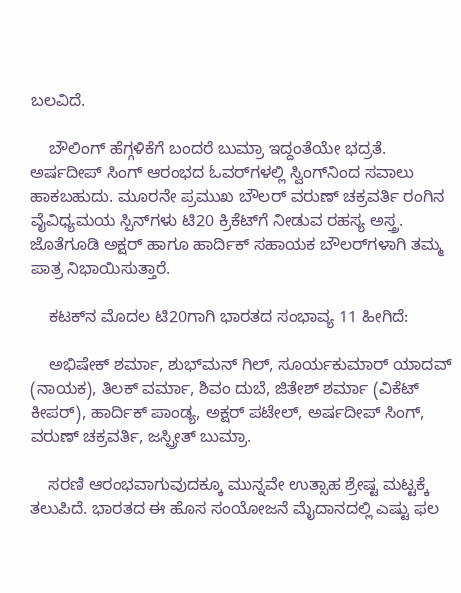ಬಲವಿದೆ.

    ಬೌಲಿಂಗ್ ಹೆಗ್ಗಳಿಕೆಗೆ ಬಂದರೆ ಬುಮ್ರಾ ಇದ್ದಂತೆಯೇ ಭದ್ರತೆ. ಅರ್ಷದೀಪ್ ಸಿಂಗ್ ಆರಂಭದ ಓವರ್‌ಗಳಲ್ಲಿ ಸ್ವಿಂಗ್‌ನಿಂದ ಸವಾಲು ಹಾಕಬಹುದು. ಮೂರನೇ ಪ್ರಮುಖ ಬೌಲರ್ ವರುಣ್ ಚಕ್ರವರ್ತಿ ರಂಗಿನ ವೈವಿಧ್ಯಮಯ ಸ್ಪಿನ್‌ಗಳು ಟಿ20 ಕ್ರಿಕೆಟ್‌ಗೆ ನೀಡುವ ರಹಸ್ಯ ಅಸ್ತ್ರ. ಜೊತೆಗೂಡಿ ಅಕ್ಷರ್ ಹಾಗೂ ಹಾರ್ದಿಕ್ ಸಹಾಯಕ ಬೌಲರ್‌ಗಳಾಗಿ ತಮ್ಮ ಪಾತ್ರ ನಿಭಾಯಿಸುತ್ತಾರೆ.

    ಕಟಕ್‌ನ ಮೊದಲ ಟಿ20ಗಾಗಿ ಭಾರತದ ಸಂಭಾವ್ಯ 11 ಹೀಗಿದೆ:

    ಅಭಿಷೇಕ್ ಶರ್ಮಾ, ಶುಭ್‌ಮನ್ ಗಿಲ್, ಸೂರ್ಯಕುಮಾರ್ ಯಾದವ್ (ನಾಯಕ), ತಿಲಕ್ ವರ್ಮಾ, ಶಿವಂ ದುಬೆ, ಜಿತೇಶ್ ಶರ್ಮಾ (ವಿಕೆಟ್ ಕೀಪರ್), ಹಾರ್ದಿಕ್ ಪಾಂಡ್ಯ, ಅಕ್ಷರ್ ಪಟೇಲ್, ಅರ್ಷದೀಪ್ ಸಿಂಗ್, ವರುಣ್ ಚಕ್ರವರ್ತಿ, ಜಸ್ಪ್ರೀತ್ ಬುಮ್ರಾ.

    ಸರಣಿ ಆರಂಭವಾಗುವುದಕ್ಕೂ ಮುನ್ನವೇ ಉತ್ಸಾಹ ಶ್ರೇಷ್ಟ ಮಟ್ಟಕ್ಕೆ ತಲುಪಿದೆ. ಭಾರತದ ಈ ಹೊಸ ಸಂಯೋಜನೆ ಮೈದಾನದಲ್ಲಿ ಎಷ್ಟು ಫಲ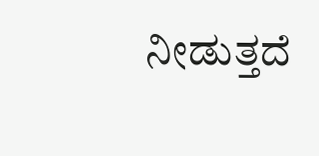ನೀಡುತ್ತದೆ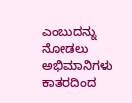ಎಂಬುದನ್ನು ನೋಡಲು ಅಭಿಮಾನಿಗಳು ಕಾತರದಿಂದ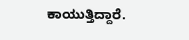ಕಾಯುತ್ತಿದ್ದಾರೆ.